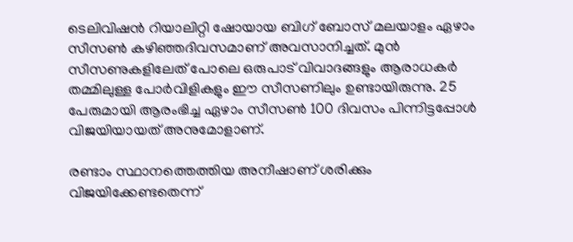ടെലിവിഷന്‍ റിയാലിറ്റി ഷോയായ ബിഗ് ബോസ് മലയാളം ഏഴാം സീസണ്‍ കഴിഞ്ഞദിവസമാണ് അവസാനിച്ചത്. മുന്‍ സീസണുകളിലേത് പോലെ ഒരുപാട് വിവാദങ്ങളും ആരാധകര്‍ തമ്മിലുള്ള പോര്‍വിളികളും ഈ സീസണിലും ഉണ്ടായിരുന്നു. 25 പേരുമായി ആരംഭിച്ച ഏഴാം സീസണ്‍ 100 ദിവസം പിന്നിട്ടപ്പോള്‍ വിജയിയായത് അനുമോളാണ്.

രണ്ടാം സ്ഥാനത്തെത്തിയ അനീഷാണ് ശരിക്കും വിജയിക്കേണ്ടതെന്ന്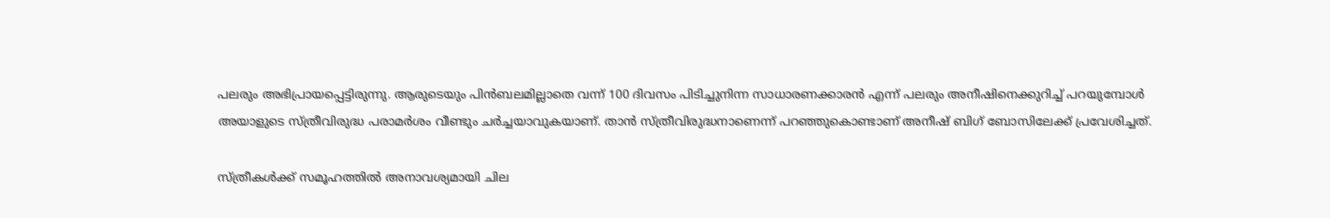പലരും അഭിപ്രായപ്പെട്ടിരുന്നു. ആരുടെയും പിന്‍ബലമില്ലാതെ വന്ന് 100 ദിവസം പിടിച്ചുനിന്ന സാധാരണക്കാരന്‍ എന്ന് പലരും അനീഷിനെക്കുറിച്ച് പറയുമ്പോള്‍ അയാളുടെ സ്ത്രീവിരുദ്ധ പരാമര്‍ശം വീണ്ടും ചര്‍ച്ചയാവുകയാണ്. താന്‍ സ്ത്രീവിരുദ്ധനാണെന്ന് പറഞ്ഞുകൊണ്ടാണ് അനീഷ് ബിഗ് ബോസിലേക്ക് പ്രവേശിച്ചത്.

സ്ത്രീകള്‍ക്ക് സമൂഹത്തില്‍ അനാവശ്യമായി ചില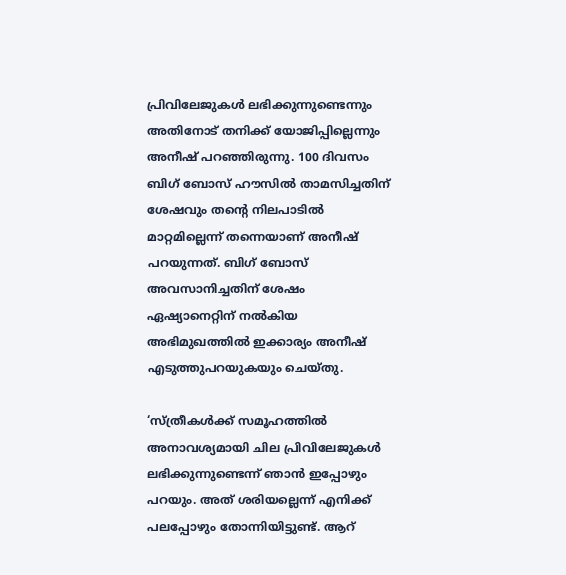പ്രിവിലേജുകള്‍ ലഭിക്കുന്നുണ്ടെന്നും അതിനോട് തനിക്ക് യോജിപ്പില്ലെന്നും അനീഷ് പറഞ്ഞിരുന്നു. 100 ദിവസം ബിഗ് ബോസ് ഹൗസില്‍ താമസിച്ചതിന് ശേഷവും തന്റെ നിലപാടില്‍ മാറ്റമില്ലെന്ന് തന്നെയാണ് അനീഷ് പറയുന്നത്. ബിഗ് ബോസ് അവസാനിച്ചതിന് ശേഷം ഏഷ്യാനെറ്റിന് നല്‍കിയ അഭിമുഖത്തില്‍ ഇക്കാര്യം അനീഷ് എടുത്തുപറയുകയും ചെയ്തു.

‘സ്ത്രീകള്‍ക്ക് സമൂഹത്തില്‍ അനാവശ്യമായി ചില പ്രിവിലേജുകള്‍ ലഭിക്കുന്നുണ്ടെന്ന് ഞാന്‍ ഇപ്പോഴും പറയും. അത് ശരിയല്ലെന്ന് എനിക്ക് പലപ്പോഴും തോന്നിയിട്ടുണ്ട്. ആറ്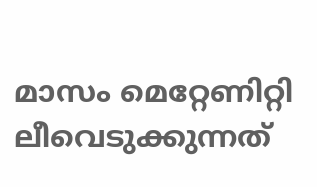മാസം മെറ്റേണിറ്റി ലീവെടുക്കുന്നത്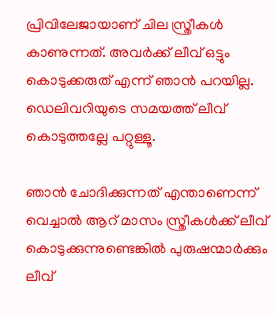പ്രിവിലേജായാണ് ചില സ്ത്രീകള്‍ കാണുന്നത്. അവര്‍ക്ക് ലീവ് ഒട്ടും കൊടുക്കരുത് എന്ന് ഞാന്‍ പറയില്ല. ഡെലിവറിയുടെ സമയത്ത് ലീവ് കൊടുത്തല്ലേ പറ്റുള്ളൂ.

ഞാന്‍ ചോദിക്കുന്നത് എന്താണെന്ന് വെച്ചാല്‍ ആറ് മാസം സ്ത്രീകള്‍ക്ക് ലീവ് കൊടുക്കുന്നുണ്ടെങ്കില്‍ പുരുഷന്മാര്‍ക്കും ലീവ്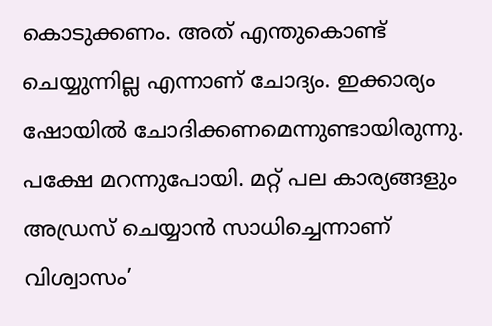കൊടുക്കണം. അത് എന്തുകൊണ്ട് ചെയ്യുന്നില്ല എന്നാണ് ചോദ്യം. ഇക്കാര്യം ഷോയില്‍ ചോദിക്കണമെന്നുണ്ടായിരുന്നു. പക്ഷേ മറന്നുപോയി. മറ്റ് പല കാര്യങ്ങളും അഡ്രസ് ചെയ്യാന്‍ സാധിച്ചെന്നാണ് വിശ്വാസം’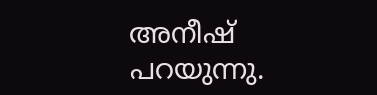അനീഷ് പറയുന്നു.